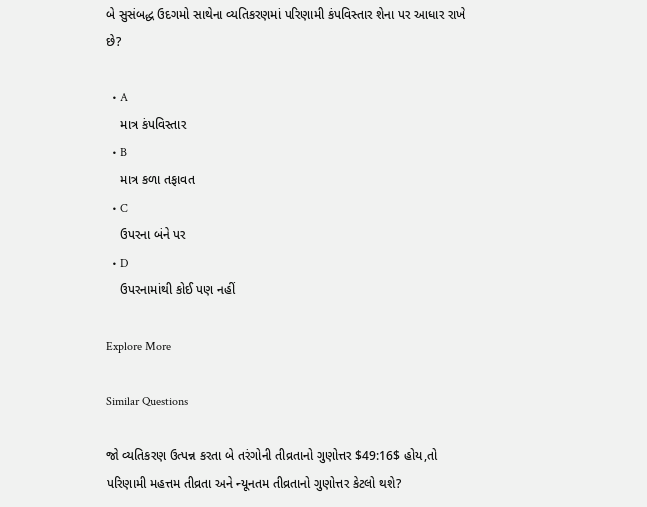બે સુસંબદ્ધ ઉદગમો સાથેના વ્યતિકરણમાં પરિણામી કંપવિસ્તાર શેના પર આધાર રાખે છે?

  • A
    માત્ર કંપવિસ્તાર
  • B
    માત્ર કળા તફાવત
  • C
    ઉપરના બંને પર
  • D
    ઉપરનામાંથી કોઈ પણ નહીં

Explore More

Similar Questions

જો વ્યતિકરણ ઉત્પન્ન કરતા બે તરંગોની તીવ્રતાનો ગુણોત્તર $49:16$ હોય,તો પરિણામી મહત્તમ તીવ્રતા અને ન્યૂનતમ તીવ્રતાનો ગુણોત્તર કેટલો થશે?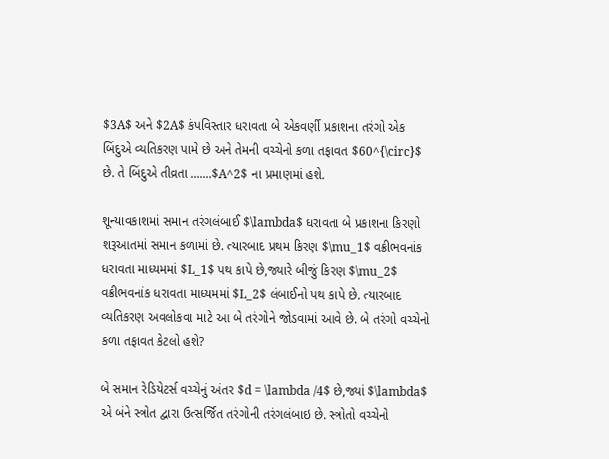$3A$ અને $2A$ કંપવિસ્તાર ધરાવતા બે એકવર્ણી પ્રકાશના તરંગો એક બિંદુએ વ્યતિકરણ પામે છે અને તેમની વચ્ચેનો કળા તફાવત $60^{\circ}$ છે. તે બિંદુએ તીવ્રતા .......$A^2$ ના પ્રમાણમાં હશે.

શૂન્યાવકાશમાં સમાન તરંગલંબાઈ $\lambda$ ધરાવતા બે પ્રકાશના કિરણો શરૂઆતમાં સમાન કળામાં છે. ત્યારબાદ પ્રથમ કિરણ $\mu_1$ વક્રીભવનાંક ધરાવતા માધ્યમમાં $L_1$ પથ કાપે છે,જ્યારે બીજું કિરણ $\mu_2$ વક્રીભવનાંક ધરાવતા માધ્યમમાં $L_2$ લંબાઈનો પથ કાપે છે. ત્યારબાદ વ્યતિકરણ અવલોકવા માટે આ બે તરંગોને જોડવામાં આવે છે. બે તરંગો વચ્ચેનો કળા તફાવત કેટલો હશે?

બે સમાન રેડિયેટર્સ વચ્ચેનું અંતર $d = \lambda /4$ છે,જ્યાં $\lambda$ એ બંને સ્ત્રોત દ્વારા ઉત્સર્જિત તરંગોની તરંગલંબાઇ છે. સ્ત્રોતો વચ્ચેનો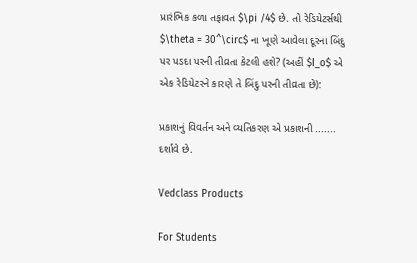પ્રારંભિક કળા તફાવત $\pi /4$ છે. તો રેડિયેટર્સથી $\theta = 30^\circ$ ના ખૂણે આવેલા દૂરના બિંદુ પર પડદા પરની તીવ્રતા કેટલી હશે? (અહીં $I_o$ એ એક રેડિયેટરને કારણે તે બિંદુ પરની તીવ્રતા છે):

પ્રકાશનું વિવર્તન અને વ્યતિકરણ એ પ્રકાશની ....... દર્શાવે છે.

Vedclass Products

For Students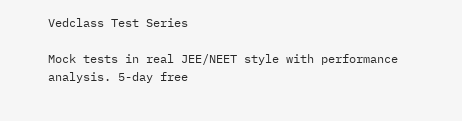Vedclass Test Series

Mock tests in real JEE/NEET style with performance analysis. 5-day free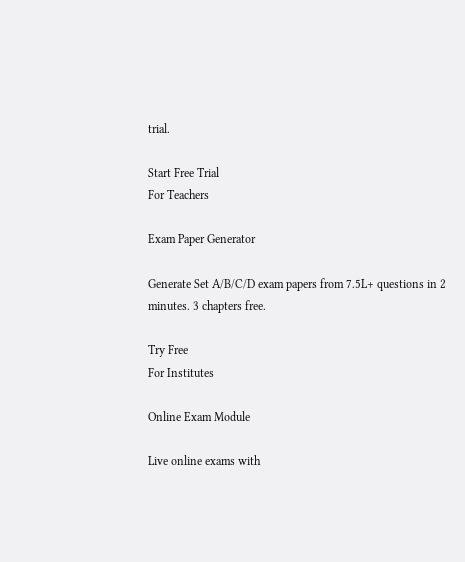trial.

Start Free Trial
For Teachers

Exam Paper Generator

Generate Set A/B/C/D exam papers from 7.5L+ questions in 2 minutes. 3 chapters free.

Try Free
For Institutes

Online Exam Module

Live online exams with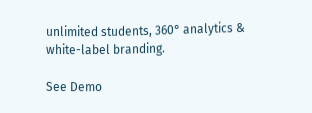unlimited students, 360° analytics & white-label branding.

See Demo